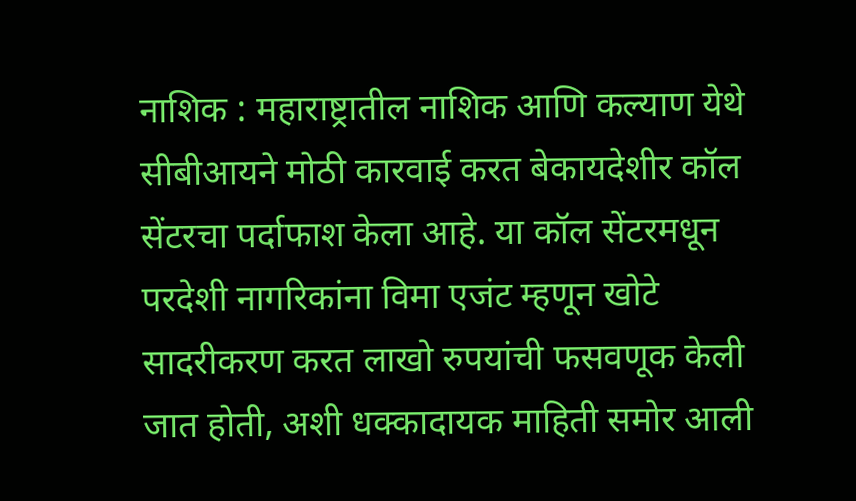नाशिक : महाराष्ट्रातील नाशिक आणि कल्याण येथे सीबीआयने मोठी कारवाई करत बेकायदेशीर कॉल सेंटरचा पर्दाफाश केला आहे. या कॉल सेंटरमधून परदेशी नागरिकांना विमा एजंट म्हणून खोटे सादरीकरण करत लाखो रुपयांची फसवणूक केली जात होती, अशी धक्कादायक माहिती समोर आली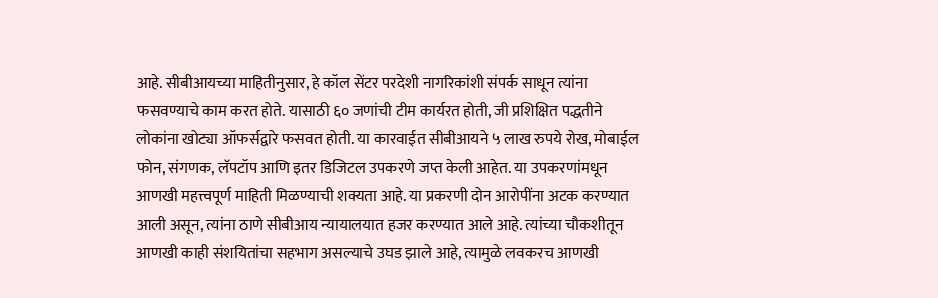आहे. सीबीआयच्या माहितीनुसार, हे कॉल सेंटर परदेशी नागरिकांशी संपर्क साधून त्यांना फसवण्याचे काम करत होते. यासाठी ६० जणांची टीम कार्यरत होती, जी प्रशिक्षित पद्धतीने लोकांना खोट्या ऑफर्सद्वारे फसवत होती. या कारवाईत सीबीआयने ५ लाख रुपये रोख, मोबाईल फोन, संगणक, लॅपटॉप आणि इतर डिजिटल उपकरणे जप्त केली आहेत. या उपकरणांमधून आणखी महत्त्वपूर्ण माहिती मिळण्याची शक्यता आहे. या प्रकरणी दोन आरोपींना अटक करण्यात आली असून, त्यांना ठाणे सीबीआय न्यायालयात हजर करण्यात आले आहे. त्यांच्या चौकशीतून आणखी काही संशयितांचा सहभाग असल्याचे उघड झाले आहे, त्यामुळे लवकरच आणखी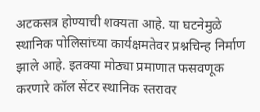अटकसत्र होण्याची शक्यता आहे. या घटनेमुळे स्थानिक पोलिसांच्या कार्यक्षमतेवर प्रश्नचिन्ह निर्माण झाले आहे. इतक्या मोठ्या प्रमाणात फसवणूक करणारे कॉल सेंटर स्थानिक स्तरावर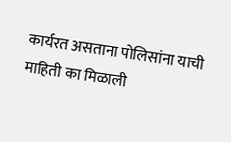कार्यरत असताना पोलिसांना याची माहिती का मिळाली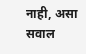नाही, असा सवाल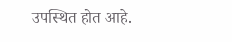उपस्थित होत आहे.